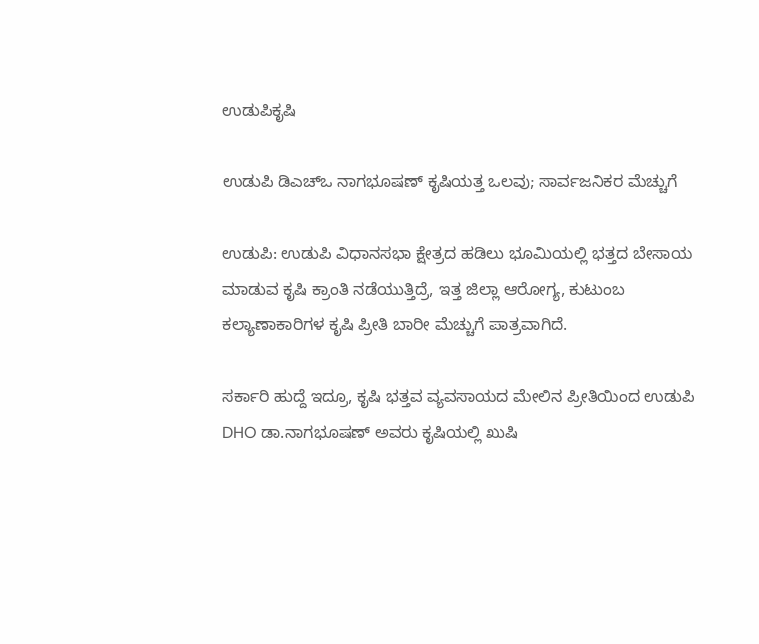ಉಡುಪಿಕೃಷಿ

ಉಡುಪಿ ಡಿಎಚ್ಒ ನಾಗಭೂಷಣ್ ಕೃಷಿಯತ್ತ ಒಲವು; ಸಾರ್ವಜನಿಕರ ಮೆಚ್ಚುಗೆ

ಉಡುಪಿ: ಉಡುಪಿ ವಿಧಾನಸಭಾ ಕ್ಷೇತ್ರದ ಹಡಿಲು ಭೂಮಿಯಲ್ಲಿ ಭತ್ತದ ಬೇಸಾಯ ಮಾಡುವ ಕೃಷಿ ಕ್ರಾಂತಿ ನಡೆಯುತ್ತಿದ್ರೆ, ಇತ್ತ ಜಿಲ್ಲಾ ಆರೋಗ್ಯ, ಕುಟುಂಬ ಕಲ್ಯಾಣಾಕಾರಿಗಳ ಕೃಷಿ ಪ್ರೀತಿ ಬಾರೀ ಮೆಚ್ಚುಗೆ ಪಾತ್ರವಾಗಿದೆ.

ಸರ್ಕಾರಿ ಹುದ್ದೆ ಇದ್ರೂ, ಕೃಷಿ ಭತ್ತವ ವ್ಯವಸಾಯದ ಮೇಲಿನ ಪ್ರೀತಿಯಿಂದ ಉಡುಪಿ DHO ಡಾ.ನಾಗಭೂಷಣ್ ಅವರು ಕೃಷಿಯಲ್ಲಿ ಖುಷಿ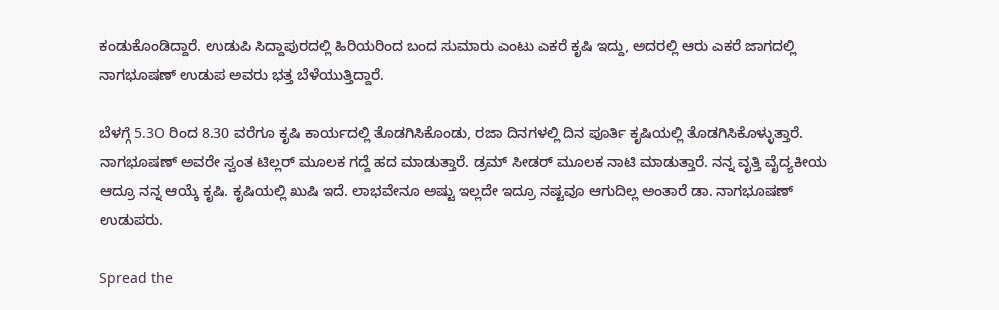ಕಂಡುಕೊಂಡಿದ್ದಾರೆ. ಉಡುಪಿ ಸಿದ್ದಾಪುರದಲ್ಲಿ ಹಿರಿಯರಿಂದ ಬಂದ ಸುಮಾರು ಎಂಟು ಎಕರೆ ಕೃಷಿ ಇದ್ದು, ಅದರಲ್ಲಿ ಆರು ಎಕರೆ ಜಾಗದಲ್ಲಿ ನಾಗಭೂಷಣ್ ಉಡುಪ ಅವರು ಭತ್ತ ಬೆಳೆಯುತ್ತಿದ್ದಾರೆ.

ಬೆಳಗ್ಗೆ 5.3O ರಿಂದ 8.30 ವರೆಗೂ ಕೃಷಿ ಕಾರ್ಯದಲ್ಲಿ ತೊಡಗಿಸಿಕೊಂಡು, ರಜಾ ದಿನಗಳಲ್ಲಿ ದಿನ ಪೂರ್ತಿ ಕೃಷಿಯಲ್ಲಿ ತೊಡಗಿಸಿಕೊಳ್ಳುತ್ತಾರೆ. ನಾಗಭೂಷಣ್ ಅವರೇ ಸ್ವಂತ ಟಿಲ್ಲರ್ ಮೂಲಕ ಗದ್ದೆ ಹದ ಮಾಡುತ್ತಾರೆ. ಡ್ರಮ್ ಸೀಡರ್ ಮೂಲಕ ನಾಟಿ ಮಾಡುತ್ತಾರೆ. ನನ್ನ ವೃತ್ತಿ ವೈದ್ಯಕೀಯ ಆದ್ರೂ ನನ್ನ ಆಯ್ಕೆ ಕೃಷಿ. ಕೃಷಿಯಲ್ಲಿ ಖುಷಿ ಇದೆ. ಲಾಭವೇನೂ ಅಷ್ಟು ಇಲ್ಲದೇ ಇದ್ರೂ ನಷ್ಟವೂ ಆಗುದಿಲ್ಲ ಅಂತಾರೆ ಡಾ. ನಾಗಭೂಷಣ್ ಉಡುಪರು.

Spread the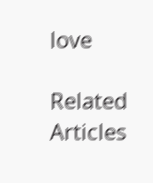love

Related Articles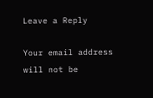Leave a Reply

Your email address will not be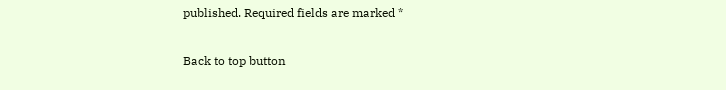published. Required fields are marked *

Back to top button